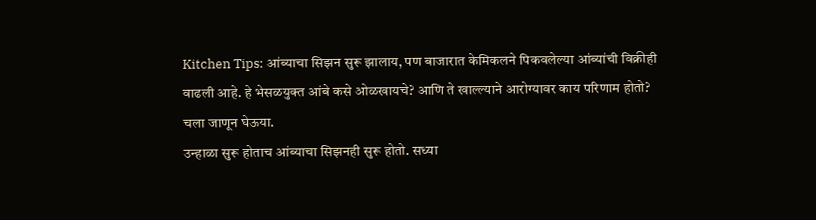Kitchen Tips: आंब्याचा सिझन सुरू झालाय, पण बाजारात केमिकलने पिकवलेल्या आंब्यांची विक्रीही वाढली आहे. हे भेसळयुक्त आंबे कसे ओळखायचे? आणि ते खाल्ल्याने आरोग्यावर काय परिणाम होतो? चला जाणून घेऊया.
उन्हाळा सुरू होताच आंब्याचा सिझनही सुरू होतो. सध्या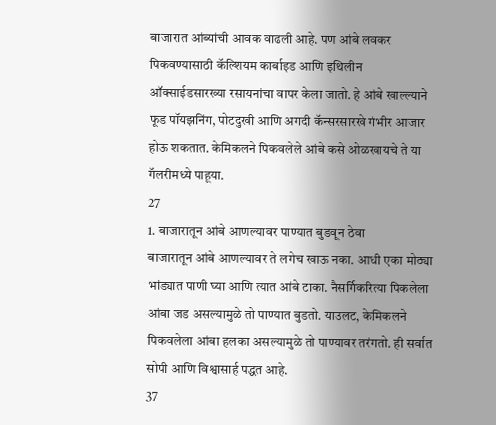बाजारात आंब्यांची आवक वाढली आहे. पण आंबे लवकर पिकवण्यासाठी कॅल्शियम कार्बाइड आणि इथिलीन ऑक्साईडसारख्या रसायनांचा वापर केला जातो. हे आंबे खाल्ल्याने फूड पॉयझनिंग, पोटदुखी आणि अगदी कॅन्सरसारखे गंभीर आजार होऊ शकतात. केमिकलने पिकवलेले आंबे कसे ओळखायचे ते या गॅलरीमध्ये पाहूया.
27
1. बाजारातून आंबे आणल्यावर पाण्यात बुडवून ठेवा
बाजारातून आंबे आणल्यावर ते लगेच खाऊ नका. आधी एका मोठ्या भांड्यात पाणी घ्या आणि त्यात आंबे टाका. नैसर्गिकरित्या पिकलेला आंबा जड असल्यामुळे तो पाण्यात बुडतो. याउलट, केमिकलने पिकवलेला आंबा हलका असल्यामुळे तो पाण्यावर तरंगतो. ही सर्वात सोपी आणि विश्वासार्ह पद्धत आहे.
37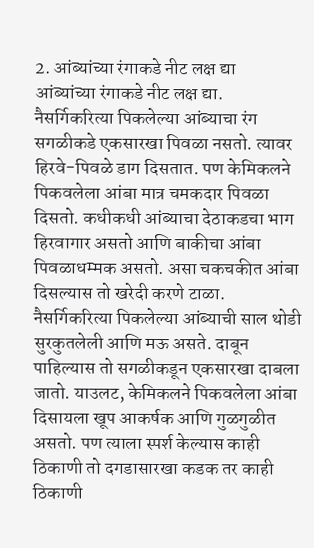2. आंब्यांच्या रंगाकडे नीट लक्ष द्या
आंब्यांच्या रंगाकडे नीट लक्ष द्या. नैसर्गिकरित्या पिकलेल्या आंब्याचा रंग सगळीकडे एकसारखा पिवळा नसतो. त्यावर हिरवे-पिवळे डाग दिसतात. पण केमिकलने पिकवलेला आंबा मात्र चमकदार पिवळा दिसतो. कधीकधी आंब्याचा देठाकडचा भाग हिरवागार असतो आणि बाकीचा आंबा पिवळाधम्मक असतो. असा चकचकीत आंबा दिसल्यास तो खरेदी करणे टाळा.
नैसर्गिकरित्या पिकलेल्या आंब्याची साल थोडी सुरकुतलेली आणि मऊ असते. दाबून पाहिल्यास तो सगळीकडून एकसारखा दाबला जातो. याउलट, केमिकलने पिकवलेला आंबा दिसायला खूप आकर्षक आणि गुळगुळीत असतो. पण त्याला स्पर्श केल्यास काही ठिकाणी तो दगडासारखा कडक तर काही ठिकाणी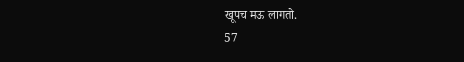खूपच मऊ लागतो.
57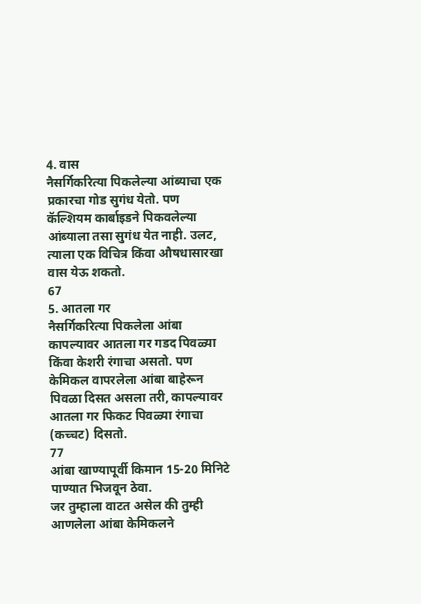4. वास
नैसर्गिकरित्या पिकलेल्या आंब्याचा एक प्रकारचा गोड सुगंध येतो. पण कॅल्शियम कार्बाइडने पिकवलेल्या आंब्याला तसा सुगंध येत नाही. उलट, त्याला एक विचित्र किंवा औषधासारखा वास येऊ शकतो.
67
5. आतला गर
नैसर्गिकरित्या पिकलेला आंबा कापल्यावर आतला गर गडद पिवळ्या किंवा केशरी रंगाचा असतो. पण केमिकल वापरलेला आंबा बाहेरून पिवळा दिसत असला तरी, कापल्यावर आतला गर फिकट पिवळ्या रंगाचा (कच्चट) दिसतो.
77
आंबा खाण्यापूर्वी किमान 15-20 मिनिटे पाण्यात भिजवून ठेवा.
जर तुम्हाला वाटत असेल की तुम्ही आणलेला आंबा केमिकलने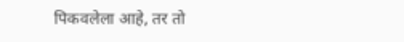पिकवलेला आहे, तर तो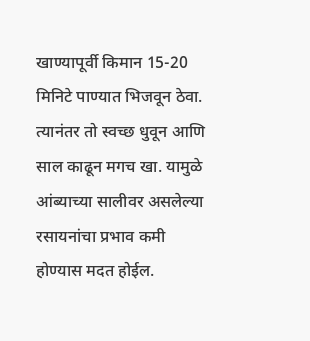खाण्यापूर्वी किमान 15-20 मिनिटे पाण्यात भिजवून ठेवा. त्यानंतर तो स्वच्छ धुवून आणि साल काढून मगच खा. यामुळे आंब्याच्या सालीवर असलेल्या रसायनांचा प्रभाव कमी होण्यास मदत होईल.